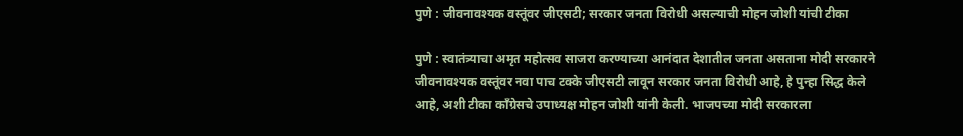पुणे : जीवनावश्यक वस्तूंवर जीएसटी; सरकार जनता विरोधी असल्याची मोहन जोशी यांची टीका

पुणे : स्वातंत्र्याचा अमृत महोत्सव साजरा करण्याच्या आनंदात देशातील जनता असताना मोदी सरकारने जीवनावश्यक वस्तूंवर नवा पाच टक्के जीएसटी लावून सरकार जनता विरोधी आहे, हे पुन्हा सिद्ध केले आहे, अशी टीका काँग्रेसचे उपाध्यक्ष मोहन जोशी यांनी केली. भाजपच्या मोदी सरकारला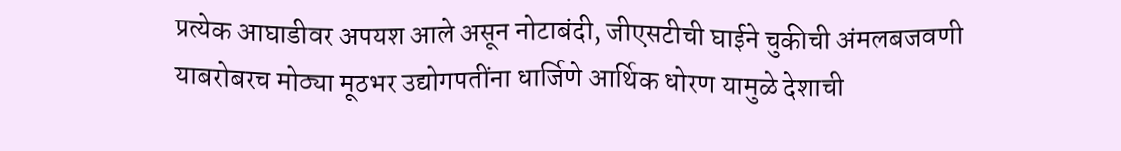प्रत्येक आघाडीवर अपयश आले असून नोटाबंदी, जीएसटीची घाईने चुकीची अंमलबजवणी याबरोबरच मोठ्या मूठभर उद्योगपतींना धार्जिणे आर्थिक धोरण यामुळे देशाची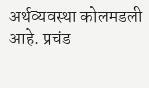अर्थव्यवस्था कोलमडली आहे. प्रचंड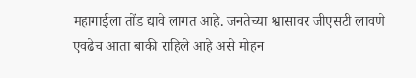महागाईला तोंड द्यावे लागत आहे. जनतेच्या श्वासावर जीएसटी लावणे एवढेच आता बाकी राहिले आहे असे मोहन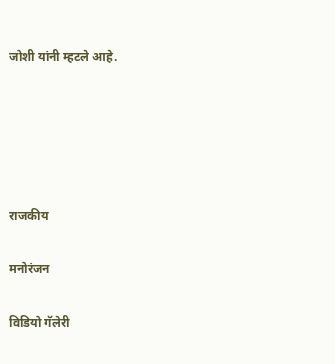जोशी यांनी म्हटले आहे.





राजकीय

मनोरंजन

विडियो गॅलेरी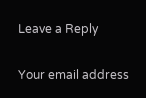Leave a Reply

Your email address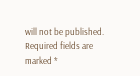will not be published. Required fields are marked *